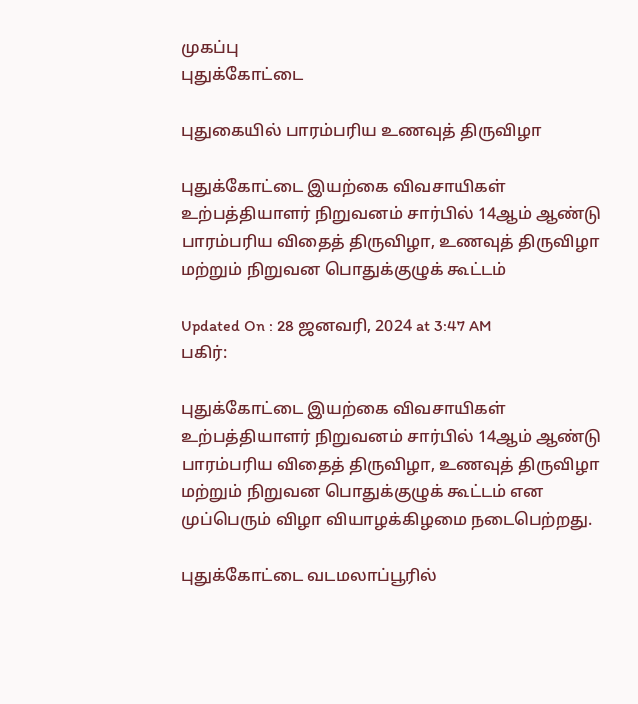முகப்பு
புதுக்கோட்டை

புதுகையில் பாரம்பரிய உணவுத் திருவிழா

புதுக்கோட்டை இயற்கை விவசாயிகள் உற்பத்தியாளர் நிறுவனம் சார்பில் 14ஆம் ஆண்டு பாரம்பரிய விதைத் திருவிழா, உணவுத் திருவிழா மற்றும் நிறுவன பொதுக்குழுக் கூட்டம்

Updated On : 28 ஜனவரி, 2024 at 3:47 AM
பகிர்:

புதுக்கோட்டை இயற்கை விவசாயிகள் உற்பத்தியாளர் நிறுவனம் சார்பில் 14ஆம் ஆண்டு பாரம்பரிய விதைத் திருவிழா, உணவுத் திருவிழா மற்றும் நிறுவன பொதுக்குழுக் கூட்டம் என முப்பெரும் விழா வியாழக்கிழமை நடைபெற்றது.

புதுக்கோட்டை வடமலாப்பூரில்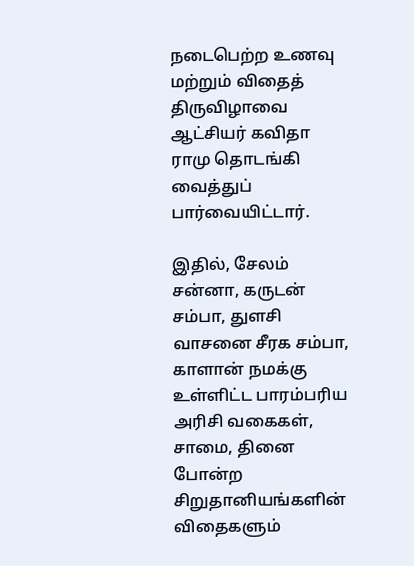நடைபெற்ற உணவு மற்றும் விதைத் திருவிழாவை ஆட்சியர் கவிதா ராமு தொடங்கி வைத்துப் பார்வையிட்டார்.

இதில், சேலம் சன்னா, கருடன் சம்பா, துளசி வாசனை சீரக சம்பா, காளான் நமக்கு உள்ளிட்ட பாரம்பரிய அரிசி வகைகள், சாமை, தினை போன்ற சிறுதானியங்களின் விதைகளும்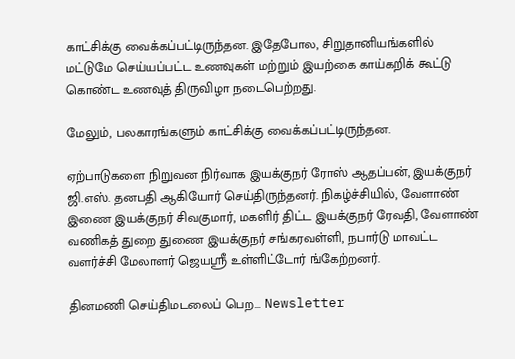காட்சிக்கு வைக்கப்பட்டிருந்தன. இதேபோல, சிறுதானியங்களில் மட்டுமே செய்யப்பட்ட உணவுகள் மற்றும் இயற்கை காய்கறிக் கூட்டு கொண்ட உணவுத் திருவிழா நடைபெற்றது.

மேலும், பலகாரங்களும் காட்சிக்கு வைக்கப்பட்டிருந்தன.

ஏற்பாடுகளை நிறுவன நிர்வாக இயக்குநர் ரோஸ் ஆதப்பன், இயக்குநர் ஜி.எஸ். தனபதி ஆகியோர் செய்திருந்தனர். நிகழ்ச்சியில், வேளாண் இணை இயக்குநர் சிவகுமார், மகளிர் திட்ட இயக்குநர் ரேவதி, வேளாண் வணிகத் துறை துணை இயக்குநர் சங்கரவள்ளி, நபார்டு மாவட்ட வளர்ச்சி மேலாளர் ஜெயஸ்ரீ உள்ளிட்டோர் ங்கேற்றனர்.

தினமணி செய்திமடலைப் பெற... Newsletter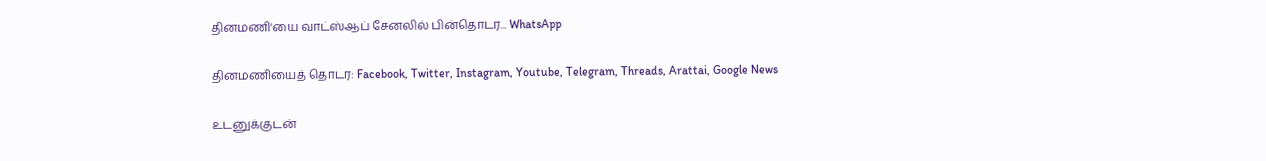தினமணி'யை வாட்ஸ்ஆப் சேனலில் பின்தொடர... WhatsApp

தினமணியைத் தொடர: Facebook, Twitter, Instagram, Youtube, Telegram, Threads, Arattai, Google News

உடனுக்குடன்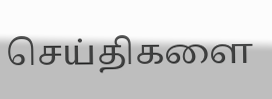செய்திகளை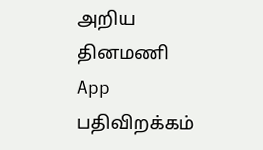அறிய தினமணி App பதிவிறக்கம்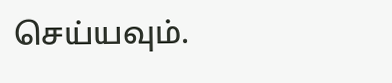செய்யவும்.